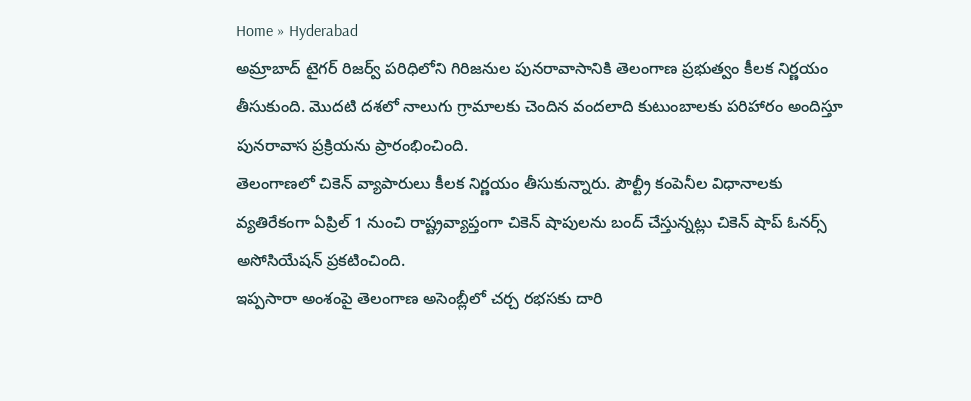Home » Hyderabad
అమ్రాబాద్ టైగర్ రిజర్వ్ పరిధిలోని గిరిజనుల పునరావాసానికి తెలంగాణ ప్రభుత్వం కీలక నిర్ణయం తీసుకుంది. మొదటి దశలో నాలుగు గ్రామాలకు చెందిన వందలాది కుటుంబాలకు పరిహారం అందిస్తూ పునరావాస ప్రక్రియను ప్రారంభించింది.
తెలంగాణలో చికెన్ వ్యాపారులు కీలక నిర్ణయం తీసుకున్నారు. పౌల్ట్రీ కంపెనీల విధానాలకు వ్యతిరేకంగా ఏప్రిల్ 1 నుంచి రాష్ట్రవ్యాప్తంగా చికెన్ షాపులను బంద్ చేస్తున్నట్లు చికెన్ షాప్ ఓనర్స్ అసోసియేషన్ ప్రకటించింది.
ఇప్పసారా అంశంపై తెలంగాణ అసెంబ్లీలో చర్చ రభసకు దారి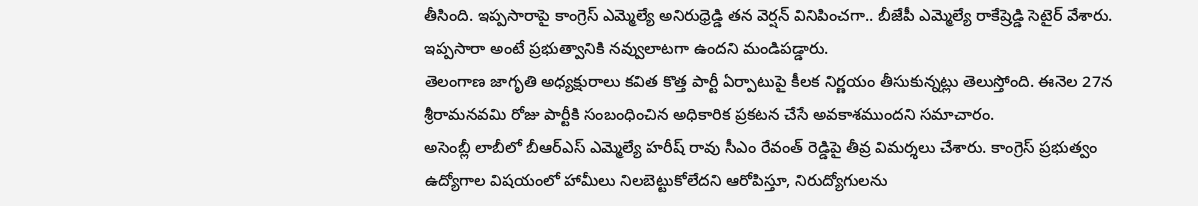తీసింది. ఇప్పసారాపై కాంగ్రెస్ ఎమ్మెల్యే అనిరుధ్రెడ్డి తన వెర్షన్ వినిపించగా.. బీజేపీ ఎమ్మెల్యే రాకేష్రెడ్డి సెటైర్ వేశారు. ఇప్పసారా అంటే ప్రభుత్వానికి నవ్వులాటగా ఉందని మండిపడ్డారు.
తెలంగాణ జాగృతి అధ్యక్షురాలు కవిత కొత్త పార్టీ ఏర్పాటుపై కీలక నిర్ణయం తీసుకున్నట్లు తెలుస్తోంది. ఈనెల 27న శ్రీరామనవమి రోజు పార్టీకి సంబంధించిన అధికారిక ప్రకటన చేసే అవకాశముందని సమాచారం.
అసెంబ్లీ లాబీలో బీఆర్ఎస్ ఎమ్మెల్యే హరీష్ రావు సీఎం రేవంత్ రెడ్డిపై తీవ్ర విమర్శలు చేశారు. కాంగ్రెస్ ప్రభుత్వం ఉద్యోగాల విషయంలో హామీలు నిలబెట్టుకోలేదని ఆరోపిస్తూ, నిరుద్యోగులను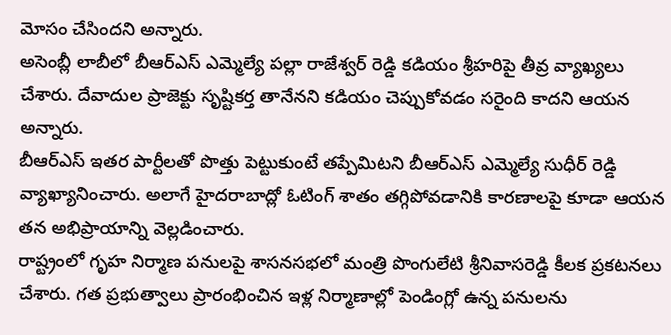మోసం చేసిందని అన్నారు.
అసెంబ్లీ లాబీలో బీఆర్ఎస్ ఎమ్మెల్యే పల్లా రాజేశ్వర్ రెడ్డి కడియం శ్రీహరిపై తీవ్ర వ్యాఖ్యలు చేశారు. దేవాదుల ప్రాజెక్టు సృష్టికర్త తానేనని కడియం చెప్పుకోవడం సరైంది కాదని ఆయన అన్నారు.
బీఆర్ఎస్ ఇతర పార్టీలతో పొత్తు పెట్టుకుంటే తప్పేమిటని బీఆర్ఎస్ ఎమ్మెల్యే సుధీర్ రెడ్డి వ్యాఖ్యానించారు. అలాగే హైదరాబాద్లో ఓటింగ్ శాతం తగ్గిపోవడానికి కారణాలపై కూడా ఆయన తన అభిప్రాయాన్ని వెల్లడించారు.
రాష్ట్రంలో గృహ నిర్మాణ పనులపై శాసనసభలో మంత్రి పొంగులేటి శ్రీనివాసరెడ్డి కీలక ప్రకటనలు చేశారు. గత ప్రభుత్వాలు ప్రారంభించిన ఇళ్ల నిర్మాణాల్లో పెండింగ్లో ఉన్న పనులను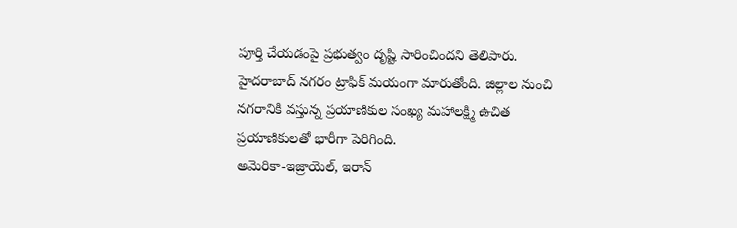పూర్తి చేయడంపై ప్రభుత్వం దృష్టి సారించిందని తెలిపారు.
హైదరాబాద్ నగరం ట్రాఫిక్ మయంగా మారుతోంది. జిల్లాల నుంచి నగరానికి వస్తున్న ప్రయాణికుల సంఖ్య మహాలక్ష్మి ఉచిత ప్రయాణికులతో భారీగా పెరిగింది.
అమెరికా-ఇజ్రాయెల్, ఇరాన్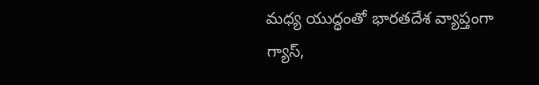మధ్య యుద్ధంతో భారతదేశ వ్యాప్తంగా గ్యాస్,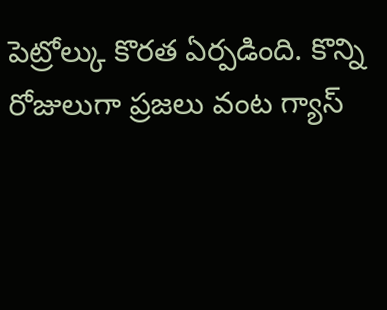పెట్రోల్కు కొరత ఏర్పడింది. కొన్ని రోజులుగా ప్రజలు వంట గ్యాస్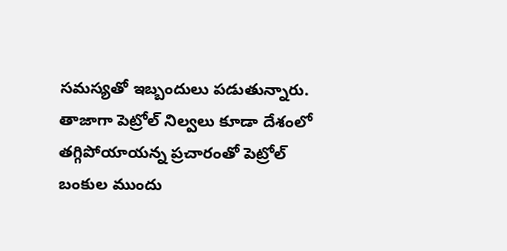సమస్యతో ఇబ్బందులు పడుతున్నారు. తాజాగా పెట్రోల్ నిల్వలు కూడా దేశంలో తగ్గిపోయాయన్న ప్రచారంతో పెట్రోల్ బంకుల ముందు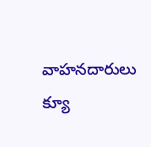వాహనదారులు క్యూ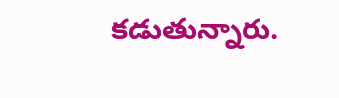కడుతున్నారు.